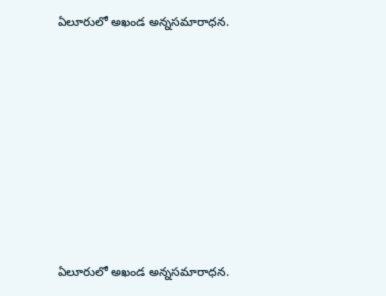ఏలూరులో అఖండ అన్నసమారాధన.








ఏలూరులో అఖండ అన్నసమారాధన.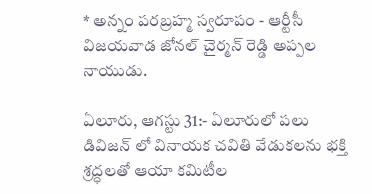* అన్నం పరబ్రహ్మ స్వరూపం - ఆర్టీసీ విజయవాడ జోనల్ చైర్మన్ రెడ్డి అప్పల నాయుడు.

ఏలూరు, ఆగస్టు 31:- ఏలూరులో పలు డివిజన్ లో వినాయక చవితి వేడుకలను భక్తి శ్రద్ధలతో ఆయా కమిటీల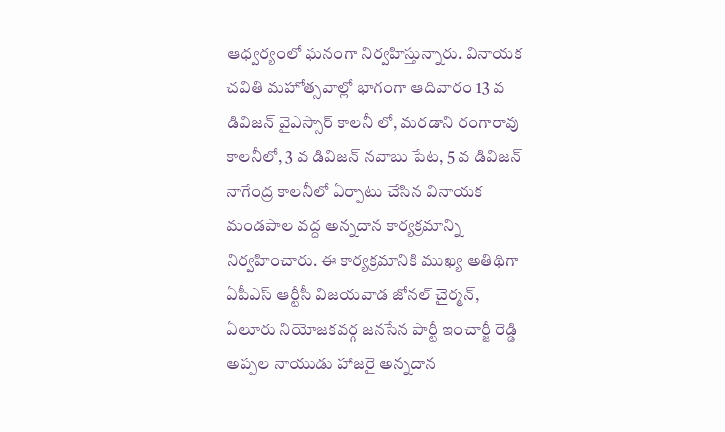ఆధ్వర్యంలో ఘనంగా నిర్వహిస్తున్నారు. వినాయక చవితి మహోత్సవాల్లో భాగంగా ఆదివారం 13 వ డివిజన్ వైఎస్సార్ కాలనీ లో, మరడాని రంగారావు కాలనీలో, 3 వ డివిజన్ నవాబు పేట, 5 వ డివిజన్ నాగేంద్ర కాలనీలో ఏర్పాటు చేసిన వినాయక మండపాల వద్ద అన్నదాన కార్యక్రమాన్ని నిర్వహించారు. ఈ కార్యక్రమానికి ముఖ్య అతిథిగా ఏపీఎస్ ఆర్టీసీ విజయవాడ జోనల్ చైర్మన్, ఏలూరు నియోజకవర్గ జనసేన పార్టీ ఇంచార్జీ రెడ్డి అప్పల నాయుడు హాజరై అన్నదాన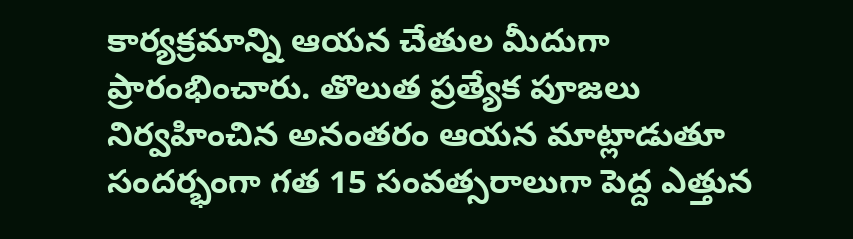కార్యక్రమాన్ని ఆయన చేతుల మీదుగా ప్రారంభించారు. తొలుత ప్రత్యేక పూజలు నిర్వహించిన అనంతరం ఆయన మాట్లాడుతూ సందర్భంగా గత 15 సంవత్సరాలుగా పెద్ద ఎత్తున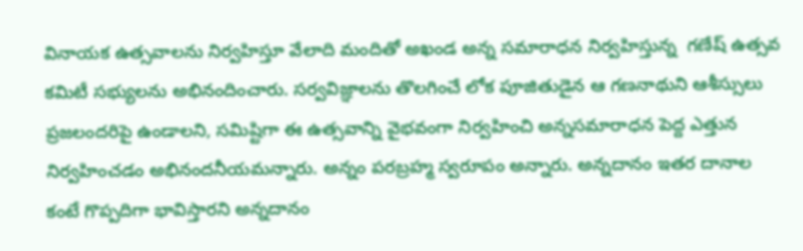వినాయక ఉత్సవాలను నిర్వహిస్తూ వేలాది మందితో అఖండ అన్న సమారాధన నిర్వహిస్తున్న  గణేష్ ఉత్సవ కమిటీ సభ్యులను అభినందించారు. సర్వవిజ్ఞాలను తొలగించే లోక పూజితుడైన ఆ గణనాథుని ఆశీస్సులు ప్రజలందరిపై ఉండాలని, సమిష్టిగా ఈ ఉత్సవాన్ని వైభవంగా నిర్వహించి అన్నసమారాధన పెద్ద ఎత్తున నిర్వహించడం అభినందనీయమన్నారు. అన్నం పరబ్రహ్మ స్వరూపం అన్నారు. అన్నదానం ఇతర దానాల కంటే గొప్పదిగా భావిస్తారని అన్నదానం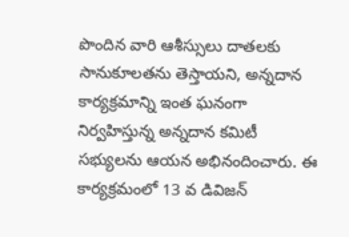పొందిన వారి ఆశీస్సులు దాతలకు సానుకూలతను తెస్తాయని, అన్నదాన కార్యక్రమాన్ని ఇంత ఘనంగా నిర్వహిస్తున్న అన్నదాన కమిటీ సభ్యులను ఆయన అభినందించారు. ఈ కార్యక్రమంలో 13 వ డివిజన్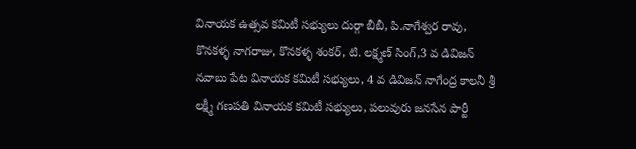వినాయక ఉత్సవ కమిటీ సభ్యులు దుర్గా బీబీ, పి.నాగేశ్వర రావు, కొనకళ్ళ నాగరాజు, కొనకళ్ళ శంకర్, టి. లక్ష్మణ్ సింగ్,3 వ డివిజన్ నవాబు పేట వినాయక కమిటీ సభ్యులు, 4 వ డివిజన్ నాగేంద్ర కాలనీ శ్రీ లక్ష్మీ గణపతి వినాయక కమిటీ సభ్యులు, పలువురు జనసేన పార్టీ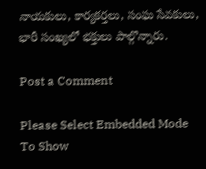నాయకులు, కార్యకర్తలు, సంఘ సేవకులు, భారీ సంఖ్యలో భక్తులు పాల్గొన్నారు.

Post a Comment

Please Select Embedded Mode To Show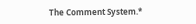The Comment System.*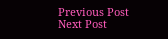Previous Post Next Post